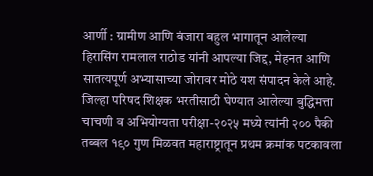आर्णी : ग्रामीण आणि बंजारा बहुल भागातून आलेल्या हिरासिंग रामलाल राठोड यांनी आपल्या जिद्द, मेहनत आणि सातत्यपूर्ण अभ्यासाच्या जोरावर मोठे यश संपादन केले आहे. जिल्हा परिषद शिक्षक भरतीसाठी घेण्यात आलेल्या बुद्धिमत्ता चाचणी व अभियोग्यता परीक्षा-२०२५ मध्ये त्यांनी २०० पैकी तब्बल १९० गुण मिळवत महाराष्ट्रातून प्रथम क्रमांक पटकावला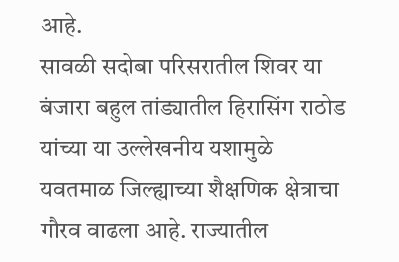आहे.
सावळी सदोबा परिसरातील शिवर या बंजारा बहुल तांड्यातील हिरासिंग राठोड यांच्या या उल्लेखनीय यशामुळे यवतमाळ जिल्ह्याच्या शैक्षणिक क्षेत्राचा गौरव वाढला आहे. राज्यातील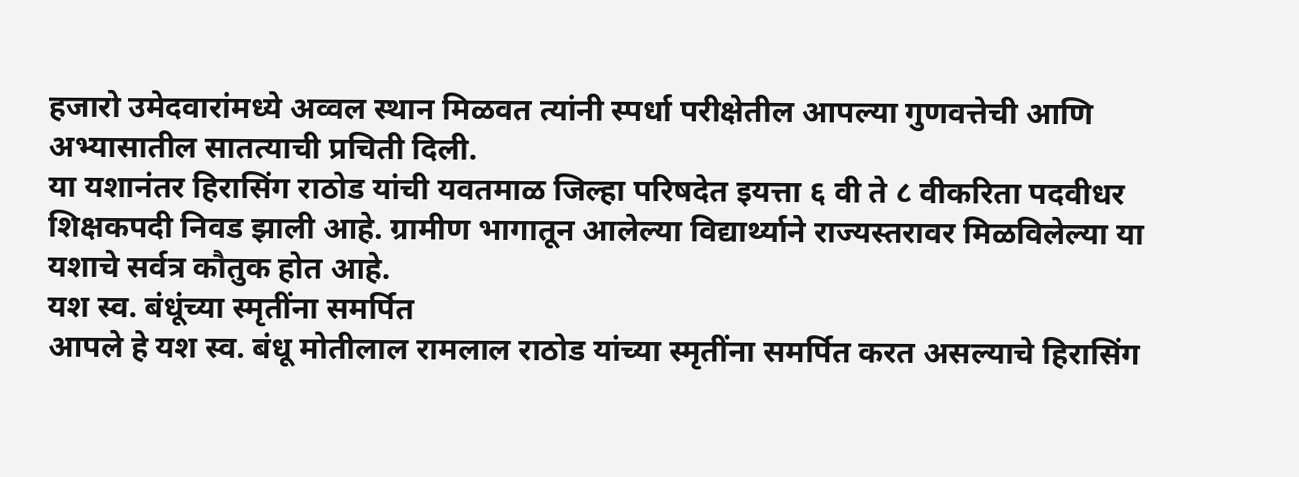हजारो उमेदवारांमध्ये अव्वल स्थान मिळवत त्यांनी स्पर्धा परीक्षेतील आपल्या गुणवत्तेची आणि अभ्यासातील सातत्याची प्रचिती दिली.
या यशानंतर हिरासिंग राठोड यांची यवतमाळ जिल्हा परिषदेत इयत्ता ६ वी ते ८ वीकरिता पदवीधर शिक्षकपदी निवड झाली आहे. ग्रामीण भागातून आलेल्या विद्यार्थ्याने राज्यस्तरावर मिळविलेल्या या यशाचे सर्वत्र कौतुक होत आहे.
यश स्व. बंधूंच्या स्मृतींना समर्पित
आपले हे यश स्व. बंधू मोतीलाल रामलाल राठोड यांच्या स्मृतींना समर्पित करत असल्याचे हिरासिंग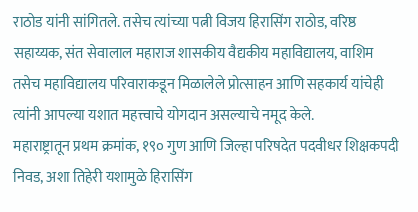राठोड यांनी सांगितले. तसेच त्यांच्या पत्नी विजय हिरासिंग राठोड, वरिष्ठ सहाय्यक, संत सेवालाल महाराज शासकीय वैद्यकीय महाविद्यालय, वाशिम तसेच महाविद्यालय परिवाराकडून मिळालेले प्रोत्साहन आणि सहकार्य यांचेही त्यांनी आपल्या यशात महत्त्वाचे योगदान असल्याचे नमूद केले.
महाराष्ट्रातून प्रथम क्रमांक, १९० गुण आणि जिल्हा परिषदेत पदवीधर शिक्षकपदी निवड, अशा तिहेरी यशामुळे हिरासिंग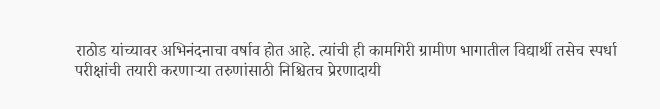राठोड यांच्यावर अभिनंदनाचा वर्षाव होत आहे. त्यांची ही कामगिरी ग्रामीण भागातील विद्यार्थी तसेच स्पर्धा परीक्षांची तयारी करणाऱ्या तरुणांसाठी निश्चितच प्रेरणादायी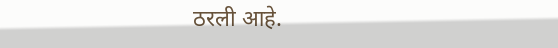ठरली आहे.